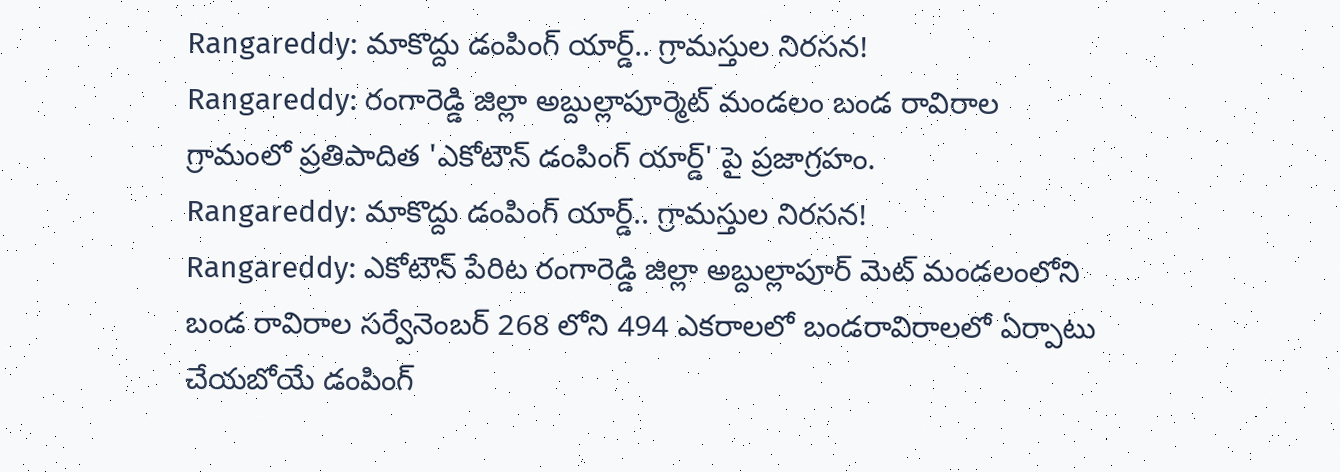Rangareddy: మాకొద్దు డంపింగ్ యార్డ్.. గ్రామస్తుల నిరసన!
Rangareddy: రంగారెడ్డి జిల్లా అబ్దుల్లాపూర్మెట్ మండలం బండ రావిరాల గ్రామంలో ప్రతిపాదిత 'ఎకోటౌన్ డంపింగ్ యార్డ్' పై ప్రజాగ్రహం.
Rangareddy: మాకొద్దు డంపింగ్ యార్డ్.. గ్రామస్తుల నిరసన!
Rangareddy: ఎకోటౌన్ పేరిట రంగారెడ్డి జిల్లా అబ్దుల్లాపూర్ మెట్ మండలంలోని బండ రావిరాల సర్వేనెంబర్ 268 లోని 494 ఎకరాలలో బండరావిరాలలో ఏర్పాటు చేయబోయే డంపింగ్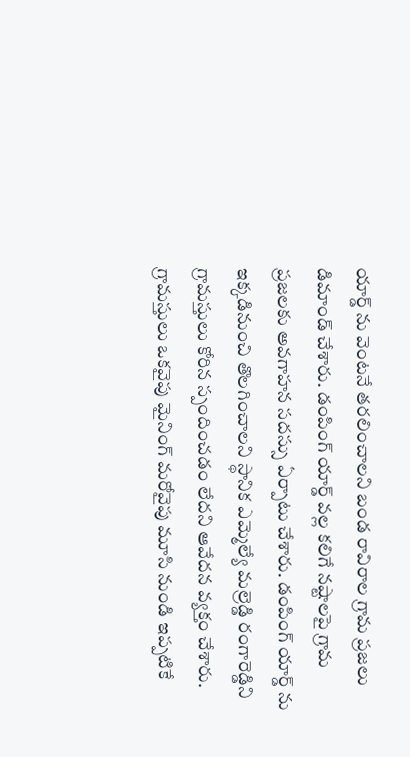యార్డ్ ను వెంటనే తరలించాలని బండ రావిరాల గ్రామ ప్రజలు డిమాండ్ చేశారు. డంపింగ్ యార్డ్ వల్ల కలిగే నష్టాలపై గ్రామ ప్రజలకు అవగాహన సదస్సు ఏర్పాటు చేశారు. డంపింగ్ యార్డ్ ను ఇక్కడినుంచి తొలగించాలని స్థానిక ఎమ్మెల్యే మల్రెడ్డి రంగారెడ్డిని గ్రామస్తులు కోరిన స్పందించడం లేదని ఆవేదన వ్యక్తం చేశారు.
గ్రామస్తులు ఒకవైపు మైనింగ్ మరోవైపు మూసి నుండి ఇప్పటికే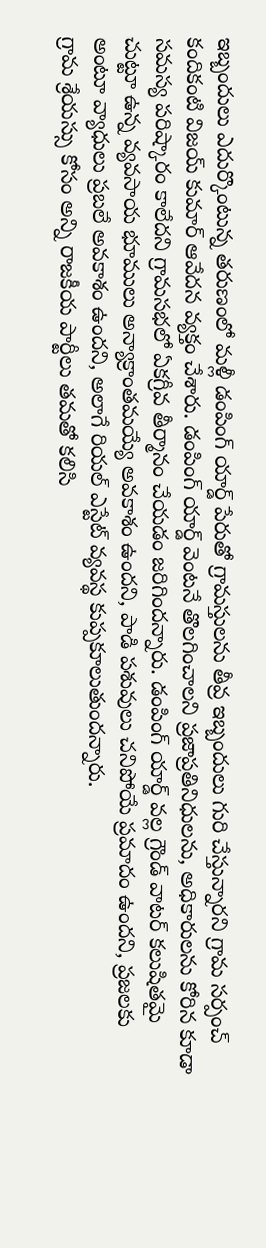ఇబ్బందులు ఎదుర్కొంటున్న తరుణంలో మళ్లీ డంపింగ్ యార్డ్ పేరుతో గ్రామస్తులను తీవ్ర ఇబ్బందులు గురి చేస్తున్నారని గ్రామ సర్పంచ్ కందికంటి విజయ్ కుమార్ ఆవేదన వ్యక్తం చేశారు. డంపింగ్ యార్డ్ వెంటనే తొలగించాలని ప్రజాప్రతినిధులను, అధికారులను కోరిన కూడా సమస్య పరిష్కారం కాలేదని గ్రామసభలో ఏకగ్రీవ తీర్మానం చేయడం జరిగిందన్నారు. డంపింగ్ యార్డ్ వల్ల గ్రౌండ్ వాటర్ కలుషితమై చుట్టూ ఉన్న వ్యవసాయ భూములు అన్యాక్రాంతమయ్యే అవకాశం ఉందని, పాడి పశువులు చనిపోయే ప్రమాదం ఉందని, ప్రజలకు అంటూ వ్యాధులు ప్రబలే అవకాశం ఉందని, అలాగే రియల్ ఎస్టేట్ వ్యవస్థ కుప్పకూలుతుందన్నారు.
గ్రామ శ్రేయస్సు కోసం అన్ని రాజకీయ పార్టీలు తమతో కలిసి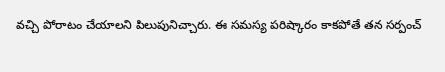వచ్చి పోరాటం చేయాలని పిలుపునిచ్చారు. ఈ సమస్య పరిష్కారం కాకపోతే తన సర్పంచ్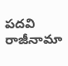పదవి రాజీనామా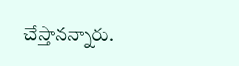చేస్తానన్నారు.